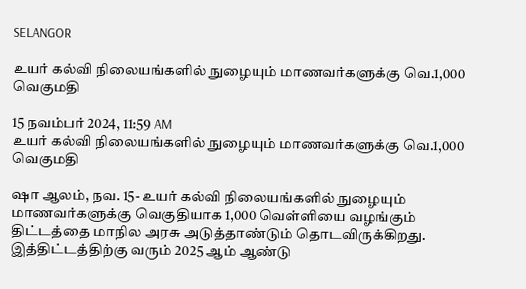SELANGOR

உயர் கல்வி நிலையங்களில் நுழையும் மாணவர்களுக்கு வெ.1,000 வெகுமதி

15 நவம்பர் 2024, 11:59 AM
உயர் கல்வி நிலையங்களில் நுழையும் மாணவர்களுக்கு வெ.1,000 வெகுமதி

ஷா ஆலம், நவ. 15- உயர் கல்வி நிலையங்களில் நுழையும் மாணவர்களுக்கு வெகுதியாக 1,000 வெள்ளியை வழங்கும் திட்டத்தை மாநில அரசு அடுத்தாண்டும் தொடவிருக்கிறது. இத்திட்டத்திற்கு வரும் 2025 ஆம் ஆண்டு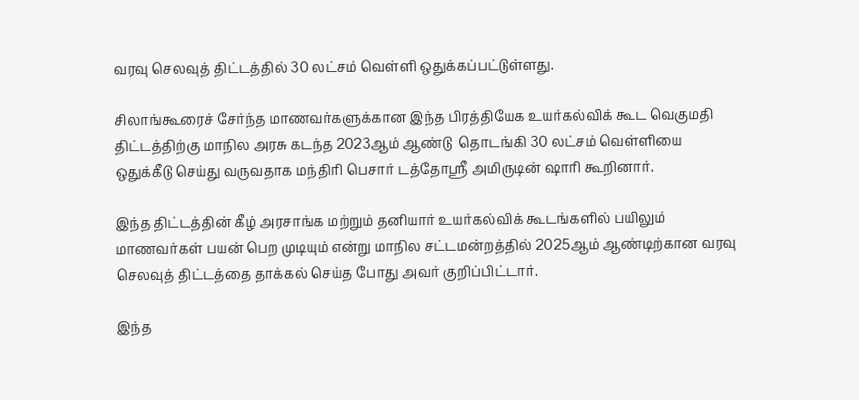வரவு செலவுத் திட்டத்தில் 30 லட்சம் வெள்ளி ஒதுக்கப்பட்டுள்ளது.

சிலாங்கூரைச் சேர்ந்த மாணவர்களுக்கான இந்த பிரத்தியேக உயர்கல்விக் கூட வெகுமதி திட்டத்திற்கு மாநில அரசு கடந்த 2023ஆம் ஆண்டு  தொடங்கி 30 லட்சம் வெள்ளியை ஒதுக்கீடு செய்து வருவதாக மந்திரி பெசார் டத்தோஸ்ரீ அமிருடின் ஷாரி கூறினார்.

இந்த திட்டத்தின் கீழ் அரசாங்க மற்றும் தனியார் உயர்கல்விக் கூடங்களில் பயிலும் மாணவர்கள் பயன் பெற முடியும் என்று மாநில சட்டமன்றத்தில் 2025ஆம் ஆண்டிற்கான வரவு செலவுத் திட்டத்தை தாக்கல் செய்த போது அவர் குறிப்பிட்டார்.

இந்த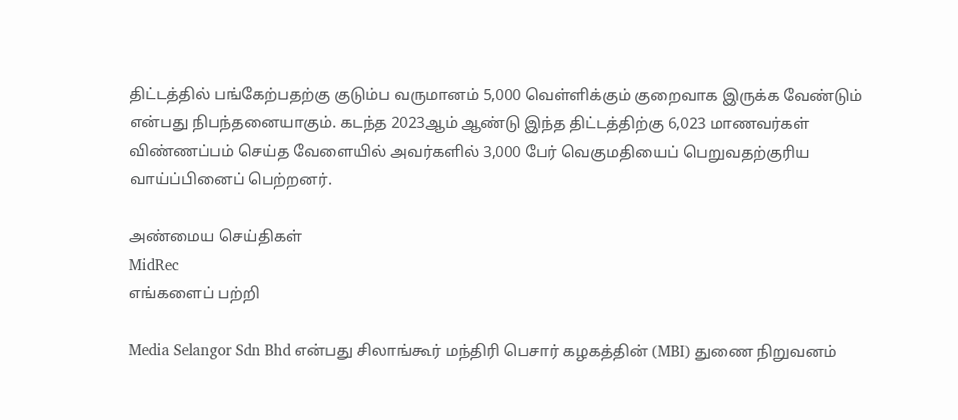திட்டத்தில் பங்கேற்பதற்கு குடும்ப வருமானம் 5,000 வெள்ளிக்கும் குறைவாக இருக்க வேண்டும் என்பது நிபந்தனையாகும். கடந்த 2023ஆம் ஆண்டு இந்த திட்டத்திற்கு 6,023 மாணவர்கள் விண்ணப்பம் செய்த வேளையில் அவர்களில் 3,000 பேர் வெகுமதியைப் பெறுவதற்குரிய வாய்ப்பினைப் பெற்றனர்.

அண்மைய செய்திகள்
MidRec
எங்களைப் பற்றி

Media Selangor Sdn Bhd என்பது சிலாங்கூர் மந்திரி பெசார் கழகத்தின் (MBI) துணை நிறுவனம்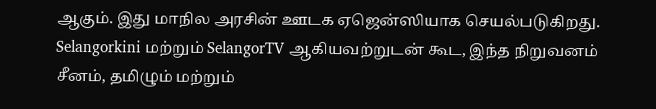ஆகும். இது மாநில அரசின் ஊடக ஏஜென்ஸியாக செயல்படுகிறது. Selangorkini மற்றும் SelangorTV ஆகியவற்றுடன் கூட, இந்த நிறுவனம் சீனம், தமிழும் மற்றும்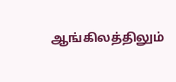ஆங்கிலத்திலும்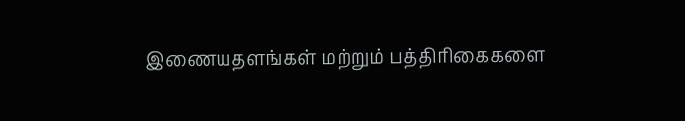இணையதளங்கள் மற்றும் பத்திரிகைகளை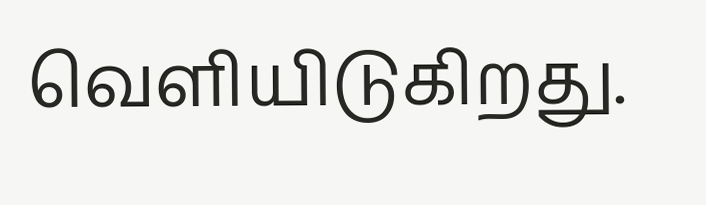வெளியிடுகிறது.